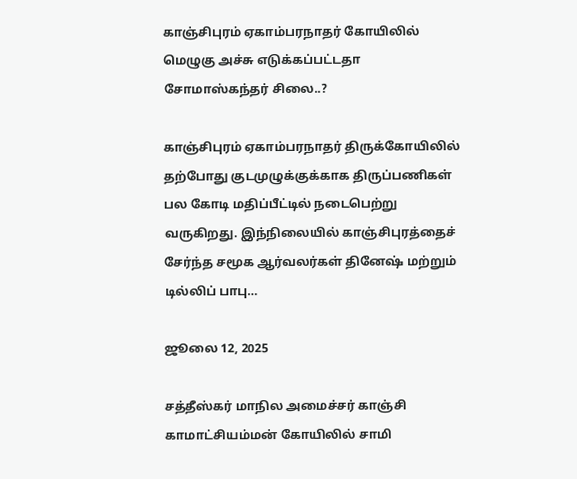காஞ்சிபுரம் ஏகாம்பரநாதர் கோயிலில் மெழுகு அச்சு எடுக்கப்பட்டதா சோமாஸ்கந்தர் சிலை..?

காஞ்சிபுரம் ஏகாம்பரநாதர் திருக்கோயிலில் தற்போது குடமுழுக்குக்காக திருப்பணிகள் பல கோடி மதிப்பீட்டில் நடைபெற்று வருகிறது. இந்நிலையில் காஞ்சிபுரத்தைச் சேர்ந்த சமூக ஆர்வலர்கள் தினேஷ் மற்றும் டில்லிப் பாபு…

ஜூலை 12, 2025

சத்தீஸ்கர் மாநில அமைச்சர் காஞ்சி காமாட்சியம்மன் கோயிலில் சாமி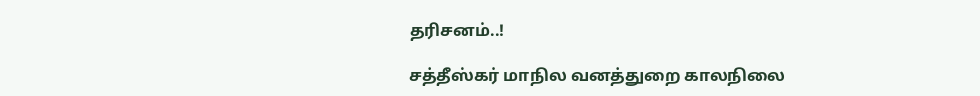தரிசனம்..!

சத்தீஸ்கர் மாநில வனத்துறை காலநிலை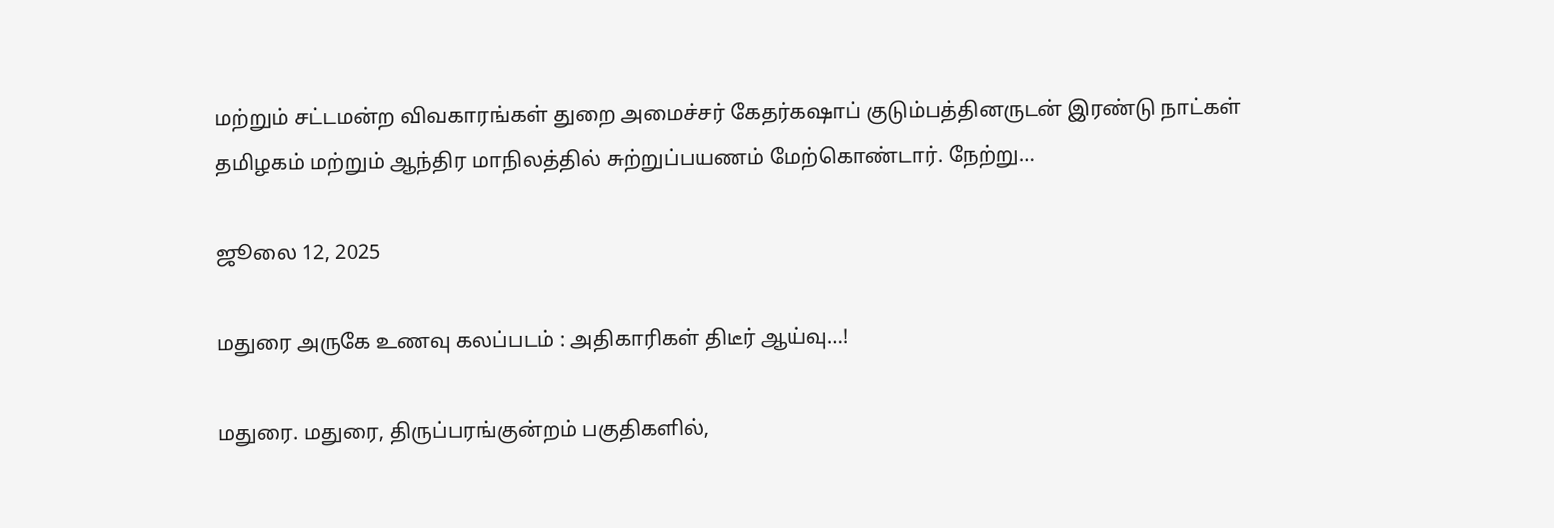மற்றும் சட்டமன்ற விவகாரங்கள் துறை அமைச்சர் கேதர்கஷாப் குடும்பத்தினருடன் இரண்டு நாட்கள் தமிழகம் மற்றும் ஆந்திர மாநிலத்தில் சுற்றுப்பயணம் மேற்கொண்டார். நேற்று…

ஜூலை 12, 2025

மதுரை அருகே உணவு கலப்படம் : அதிகாரிகள் திடீர் ஆய்வு…!

மதுரை. மதுரை, திருப்பரங்குன்றம் பகுதிகளில்,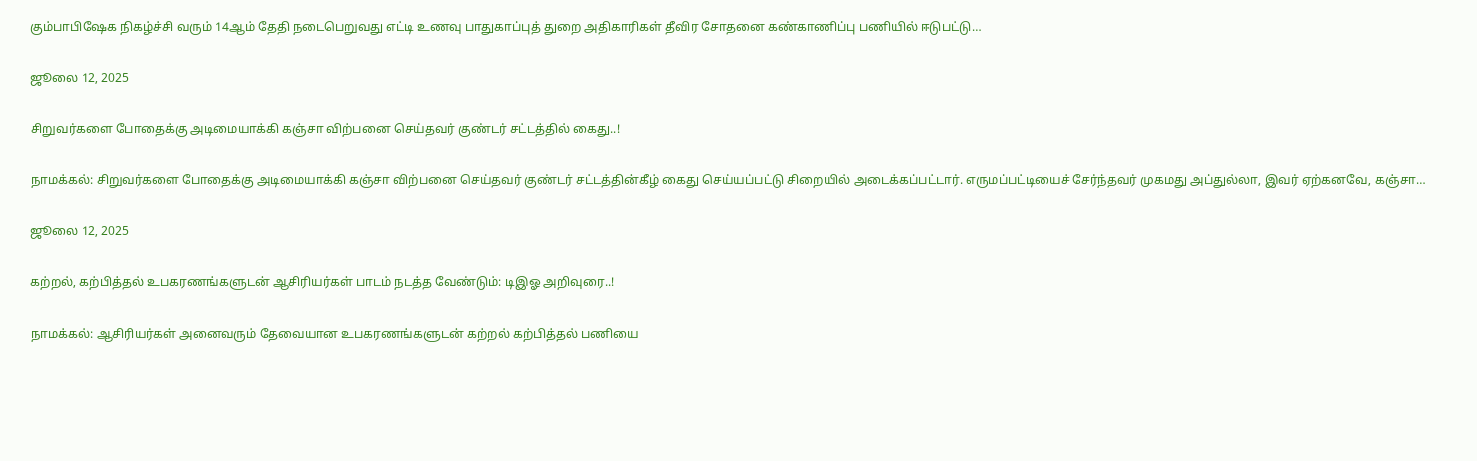கும்பாபிஷேக நிகழ்ச்சி வரும் 14ஆம் தேதி நடைபெறுவது எட்டி உணவு பாதுகாப்புத் துறை அதிகாரிகள் தீவிர சோதனை கண்காணிப்பு பணியில் ஈடுபட்டு…

ஜூலை 12, 2025

சிறுவர்களை போதைக்கு அடிமையாக்கி கஞ்சா விற்பனை செய்தவர் குண்டர் சட்டத்தில் கைது..!

நாமக்கல்: சிறுவர்களை போதைக்கு அடிமையாக்கி கஞ்சா விற்பனை செய்தவர் குண்டர் சட்டத்தின்கீழ் கைது செய்யப்பட்டு சிறையில் அடைக்கப்பட்டார். எருமப்பட்டியைச் சேர்ந்தவர் முகமது அப்துல்லா, இவர் ஏற்கனவே, கஞ்சா…

ஜூலை 12, 2025

கற்றல், கற்பித்தல் உபகரணங்களுடன் ஆசிரியர்கள் பாடம் நடத்த வேண்டும்: டிஇஓ அறிவுரை..!

நாமக்கல்: ஆசிரியர்கள் அனைவரும் தேவையான உபகரணங்களுடன் கற்றல் கற்பித்தல் பணியை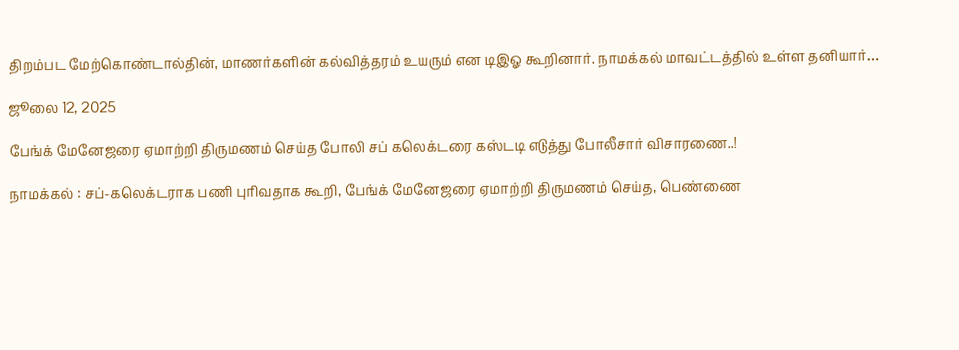திறம்பட மேற்கொண்டால்தின், மாணர்களின் கல்வித்தரம் உயரும் என டிஇஓ கூறினார். நாமக்கல் மாவட்டத்தில் உள்ள தனியார்…

ஜூலை 12, 2025

பேங்க் மேனேஜரை ஏமாற்றி திருமணம் செய்த போலி சப் கலெக்டரை கஸ்டடி எடுத்து போலீசார் விசாரணை..!

நாமக்கல் : சப்-கலெக்டராக பணி புரிவதாக கூறி, பேங்க் மேனேஜரை ஏமாற்றி திருமணம் செய்த, பெண்ணை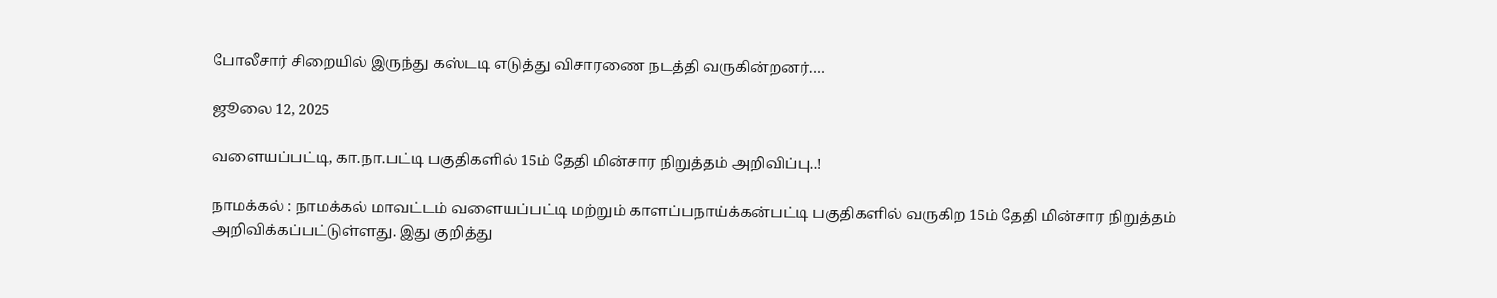போலீசார் சிறையில் இருந்து கஸ்டடி எடுத்து விசாரணை நடத்தி வருகின்றனர்.…

ஜூலை 12, 2025

வளையப்பட்டி, கா.நா.பட்டி பகுதிகளில் 15ம் தேதி மின்சார நிறுத்தம் அறிவிப்பு..!

நாமக்கல் : நாமக்கல் மாவட்டம் வளையப்பட்டி மற்றும் காளப்பநாய்க்கன்பட்டி பகுதிகளில் வருகிற 15ம் தேதி மின்சார நிறுத்தம் அறிவிக்கப்பட்டுள்ளது. இது குறித்து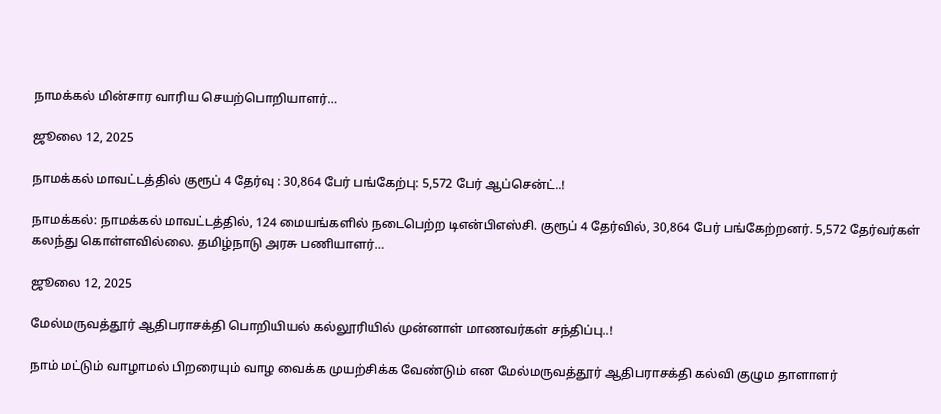நாமக்கல் மின்சார வாரிய செயற்பொறியாளர்…

ஜூலை 12, 2025

நாமக்கல் மாவட்டத்தில் குரூப் 4 தேர்வு : 30,864 பேர் பங்கேற்பு: 5,572 பேர் ஆப்சென்ட்..!

நாமக்கல்: நாமக்கல் மாவட்டத்தில், 124 மையங்களில் நடைபெற்ற டிஎன்பிஎஸ்சி. குரூப் 4 தேர்வில், 30,864 பேர் பங்கேற்றனர். 5,572 தேர்வர்கள் கலந்து கொள்ளவில்லை. தமிழ்நாடு அரசு பணியாளர்…

ஜூலை 12, 2025

மேல்மருவத்தூர் ஆதிபராசக்தி பொறியியல் கல்லூரியில் முன்னாள் மாணவர்கள் சந்திப்பு..!

நாம் மட்டும் வாழாமல் பிறரையும் வாழ வைக்க முயற்சிக்க வேண்டும் என மேல்மருவத்தூர் ஆதிபராசக்தி கல்வி குழும தாளாளர்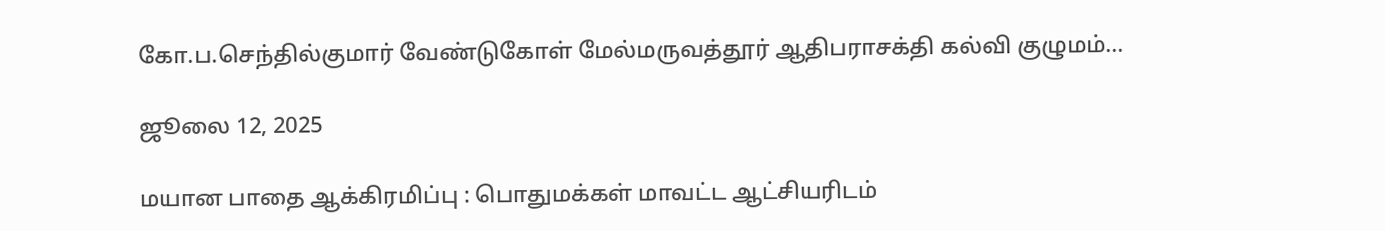கோ.ப.செந்தில்குமார் வேண்டுகோள் மேல்மருவத்தூர் ஆதிபராசக்தி கல்வி குழுமம்…

ஜூலை 12, 2025

மயான பாதை ஆக்கிரமிப்பு : பொதுமக்கள் மாவட்ட ஆட்சியரிடம்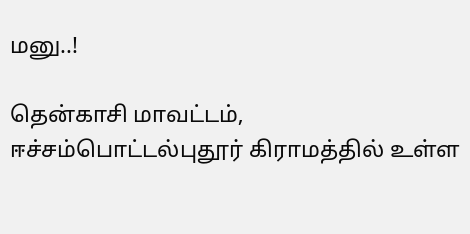மனு..!

தென்காசி மாவட்டம், ஈச்சம்பொட்டல்புதூர் கிராமத்தில் உள்ள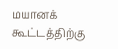மயானக் கூட்டத்திற்கு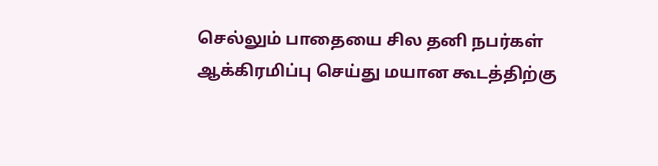செல்லும் பாதையை சில தனி நபர்கள் ஆக்கிரமிப்பு செய்து மயான கூடத்திற்கு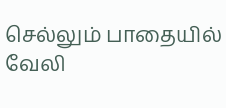செல்லும் பாதையில் வேலி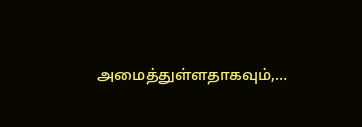அமைத்துள்ளதாகவும்,…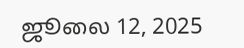ஜூலை 12, 2025